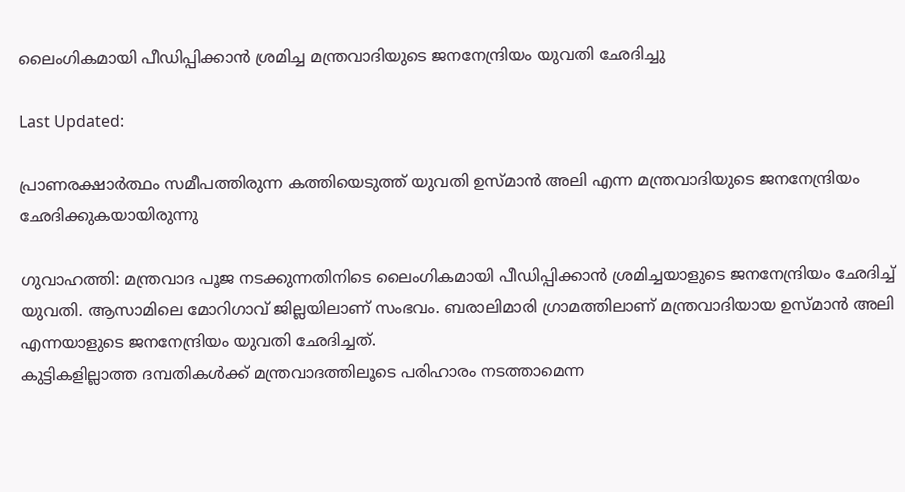ലൈംഗികമായി പീഡിപ്പിക്കാൻ ശ്രമിച്ച മന്ത്രവാദിയുടെ ജനനേന്ദ്രിയം യുവതി ഛേദിച്ചു

Last Updated:

പ്രാണരക്ഷാർത്ഥം സമീപത്തിരുന്ന കത്തിയെടുത്ത് യുവതി ഉസ്മാൻ അലി എന്ന മന്ത്രവാദിയുടെ ജനനേന്ദ്രിയം ഛേദിക്കുകയായിരുന്നു

ഗുവാഹത്തി: മന്ത്രവാദ പൂജ നടക്കുന്നതിനിടെ ലൈംഗികമായി പീഡിപ്പിക്കാൻ ശ്രമിച്ചയാളുടെ ജനനേന്ദ്രിയം ഛേദിച്ച് യുവതി. ആസാമിലെ മോറിഗാവ് ജില്ലയിലാണ് സംഭവം. ബരാലിമാരി ഗ്രാമത്തിലാണ് മന്ത്രവാദിയായ ഉസ്മാൻ അലി എന്നയാളുടെ ജനനേന്ദ്രിയം യുവതി ഛേദിച്ചത്.
കുട്ടികളില്ലാത്ത ദമ്പതികൾക്ക് മന്ത്രവാദത്തിലൂടെ പരിഹാരം നടത്താമെന്ന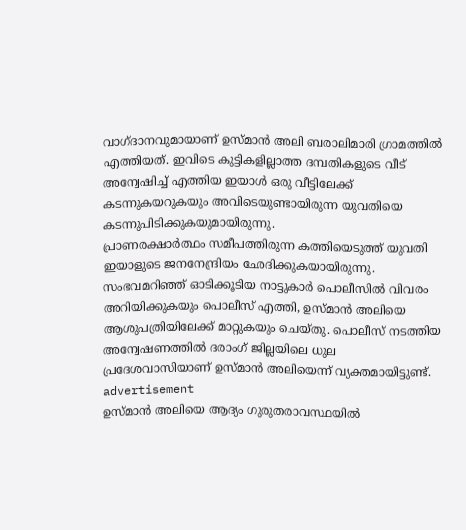വാഗ്ദാനവുമായാണ് ഉസ്മാൻ അലി ബരാലിമാരി ഗ്രാമത്തിൽ എത്തിയത്. ഇവിടെ കുട്ടികളില്ലാത്ത ദമ്പതികളുടെ വീട് അന്വേഷിച്ച് എത്തിയ ഇയാൾ ഒരു വീട്ടിലേക്ക് കടന്നുകയറുകയും അവിടെയുണ്ടായിരുന്ന യുവതിയെ കടന്നുപിടിക്കുകയുമായിരുന്നു.
പ്രാണരക്ഷാർത്ഥം സമീപത്തിരുന്ന കത്തിയെടുത്ത് യുവതി ഇയാളുടെ ജനനേന്ദ്രിയം ഛേദിക്കുകയായിരുന്നു. സംഭവമറിഞ്ഞ് ഓടിക്കൂടിയ നാട്ടുകാർ പൊലീസിൽ വിവരം അറിയിക്കുകയും പൊലീസ് എത്തി, ഉസ്മാൻ അലിയെ ആശുപത്രിയിലേക്ക് മാറ്റുകയും ചെയ്തു. പൊലീസ് നടത്തിയ അന്വേഷണത്തിൽ ദരാംഗ് ജില്ലയിലെ ധുല പ്രദേശവാസിയാണ് ഉസ്മാൻ അലിയെന്ന് വ്യക്തമായിട്ടുണ്ട്.
advertisement
ഉസ്മാൻ അലിയെ ആദ്യം ഗുരുതരാവസ്ഥയിൽ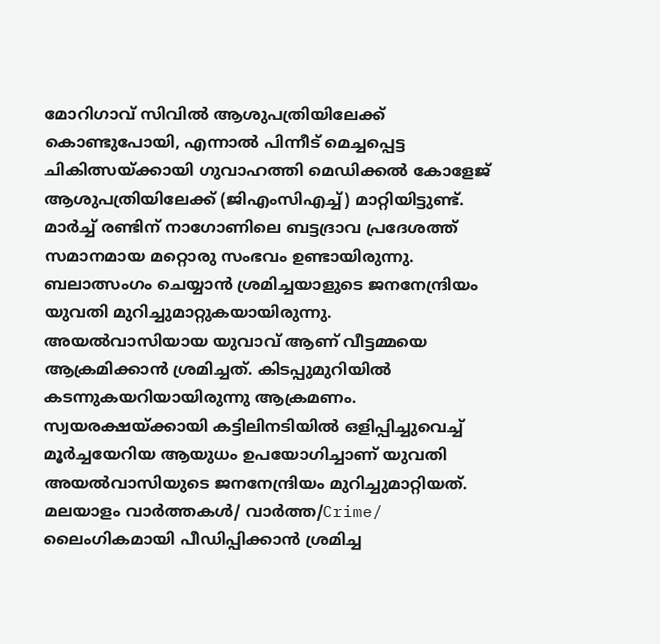മോറിഗാവ് സിവിൽ ആശുപത്രിയിലേക്ക് കൊണ്ടുപോയി, എന്നാൽ പിന്നീട് മെച്ചപ്പെട്ട ചികിത്സയ്ക്കായി ഗുവാഹത്തി മെഡിക്കൽ കോളേജ് ആശുപത്രിയിലേക്ക് (ജിഎംസിഎച്ച്) മാറ്റിയിട്ടുണ്ട്.
മാർച്ച് രണ്ടിന് നാഗോണിലെ ബട്ടദ്രാവ പ്രദേശത്ത് സമാനമായ മറ്റൊരു സംഭവം ഉണ്ടായിരുന്നു. ബലാത്സംഗം ചെയ്യാൻ ശ്രമിച്ചയാളുടെ ജനനേന്ദ്രിയം യുവതി മുറിച്ചുമാറ്റുകയായിരുന്നു. അയൽവാസിയായ യുവാവ് ആണ് വീട്ടമ്മയെ ആക്രമിക്കാൻ ശ്രമിച്ചത്. കിടപ്പുമുറിയിൽ കടന്നുകയറിയായിരുന്നു ആക്രമണം. സ്വയരക്ഷയ്ക്കായി കട്ടിലിനടിയിൽ ഒളിപ്പിച്ചുവെച്ച് മൂർച്ചയേറിയ ആയുധം ഉപയോഗിച്ചാണ് യുവതി അയൽവാസിയുടെ ജനനേന്ദ്രിയം മുറിച്ചുമാറ്റിയത്.
മലയാളം വാർത്തകൾ/ വാർത്ത/Crime/
ലൈംഗികമായി പീഡിപ്പിക്കാൻ ശ്രമിച്ച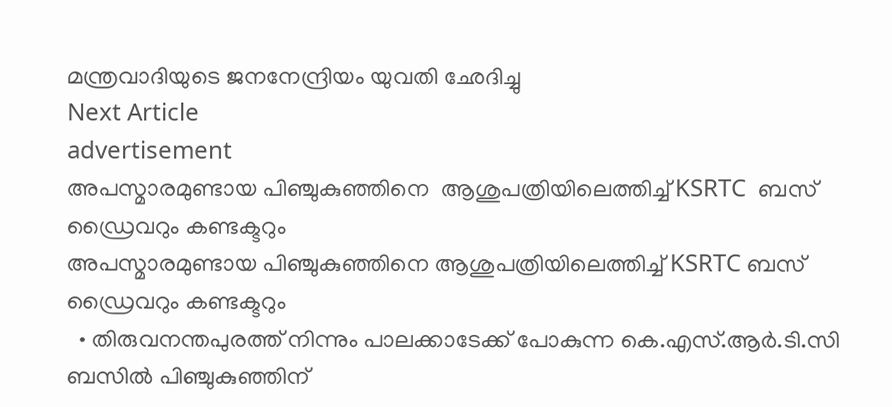മന്ത്രവാദിയുടെ ജനനേന്ദ്രിയം യുവതി ഛേദിച്ചു
Next Article
advertisement
അപസ്മാരമുണ്ടായ പിഞ്ചുകുഞ്ഞിനെ  ആശുപത്രിയിലെത്തിച്ച് KSRTC  ബസ് ഡ്രൈവറും കണ്ടക്ടറും
അപസ്മാരമുണ്ടായ പിഞ്ചുകുഞ്ഞിനെ ആശുപത്രിയിലെത്തിച്ച് KSRTC ബസ് ഡ്രൈവറും കണ്ടക്ടറും
  • തിരുവനന്തപുരത്ത് നിന്നും പാലക്കാടേക്ക് പോകുന്ന കെ.എസ്.ആർ.ടി.സി ബസിൽ പിഞ്ചുകുഞ്ഞിന്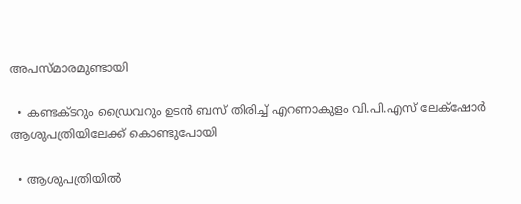അപസ്മാരമുണ്ടായി

  • കണ്ടക്ടറും ഡ്രൈവറും ഉടൻ ബസ് തിരിച്ച് എറണാകുളം വി.പി.എസ് ലേക്‌ഷോർ ആശുപത്രിയിലേക്ക് കൊണ്ടുപോയി

  • ആശുപത്രിയിൽ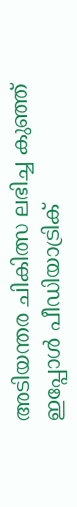അടിയന്തര ചികിത്സ ലഭിച്ച കുഞ്ഞ് ഇപ്പോൾ പീഡിയാട്രിക്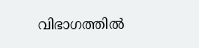വിഭാഗത്തിൽ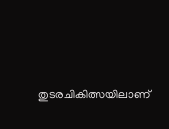തുടരചികിത്സയിലാണ്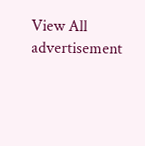View All
advertisement